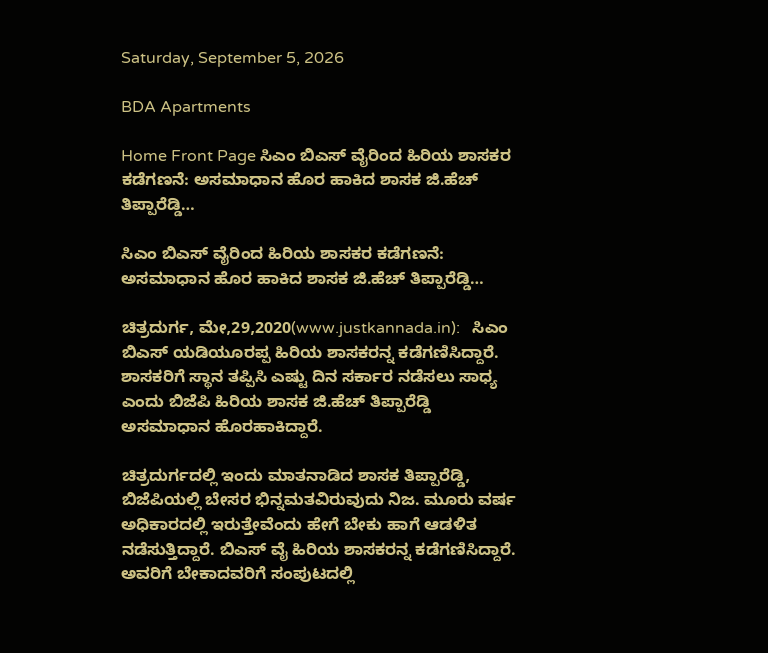Saturday, September 5, 2026

BDA Apartments

Home Front Page ಸಿಎಂ ಬಿಎಸ್ ವೈರಿಂದ ಹಿರಿಯ ಶಾಸಕರ ಕಡೆಗಣನೆ: ಅಸಮಾಧಾನ ಹೊರ ಹಾಕಿದ ಶಾಸಕ ಜಿ.ಹೆಚ್ ತಿಪ್ಪಾರೆಡ್ಡಿ…

ಸಿಎಂ ಬಿಎಸ್ ವೈರಿಂದ ಹಿರಿಯ ಶಾಸಕರ ಕಡೆಗಣನೆ: ಅಸಮಾಧಾನ ಹೊರ ಹಾಕಿದ ಶಾಸಕ ಜಿ.ಹೆಚ್ ತಿಪ್ಪಾರೆಡ್ಡಿ…

ಚಿತ್ರದುರ್ಗ, ಮೇ,29,2020(www.justkannada.in):   ಸಿಎಂ ಬಿಎಸ್ ಯಡಿಯೂರಪ್ಪ ಹಿರಿಯ ಶಾಸಕರನ್ನ ಕಡೆಗಣಿಸಿದ್ದಾರೆ.  ಶಾಸಕರಿಗೆ ಸ್ಥಾನ ತಪ್ಪಿಸಿ ಎಷ್ಟು ದಿನ ಸರ್ಕಾರ ನಡೆಸಲು ಸಾಧ್ಯ ಎಂದು ಬಿಜೆಪಿ ಹಿರಿಯ ಶಾಸಕ ಜಿ.ಹೆಚ್ ತಿಪ್ಪಾರೆಡ್ಡಿ ಅಸಮಾಧಾನ ಹೊರಹಾಕಿದ್ದಾರೆ.

ಚಿತ್ರದುರ್ಗದಲ್ಲಿ ಇಂದು ಮಾತನಾಡಿದ ಶಾಸಕ ತಿಪ್ಪಾರೆಡ್ಡಿ, ಬಿಜೆಪಿಯಲ್ಲಿ ಬೇಸರ ಭಿನ್ನಮತವಿರುವುದು ನಿಜ. ಮೂರು ವರ್ಷ ಅಧಿಕಾರದಲ್ಲಿ ಇರುತ್ತೇವೆಂದು ಹೇಗೆ ಬೇಕು ಹಾಗೆ ಆಡಳಿತ ನಡೆಸುತ್ತಿದ್ದಾರೆ. ಬಿಎಸ್ ವೈ ಹಿರಿಯ ಶಾಸಕರನ್ನ ಕಡೆಗಣಿಸಿದ್ದಾರೆ. ಅವರಿಗೆ ಬೇಕಾದವರಿಗೆ ಸಂಪುಟದಲ್ಲಿ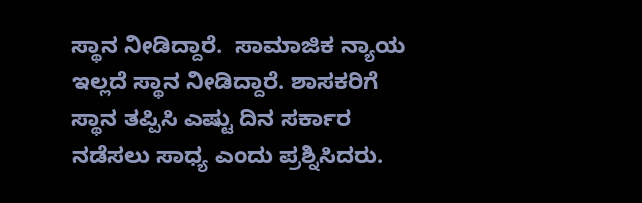ಸ್ಥಾನ ನೀಡಿದ್ದಾರೆ.  ಸಾಮಾಜಿಕ ನ್ಯಾಯ ಇಲ್ಲದೆ ಸ್ಥಾನ ನೀಡಿದ್ದಾರೆ. ಶಾಸಕರಿಗೆ ಸ್ಥಾನ ತಪ್ಪಿಸಿ ಎಷ್ಟು ದಿನ ಸರ್ಕಾರ ನಡೆಸಲು ಸಾಧ್ಯ ಎಂದು ಪ್ರಶ್ನಿಸಿದರು.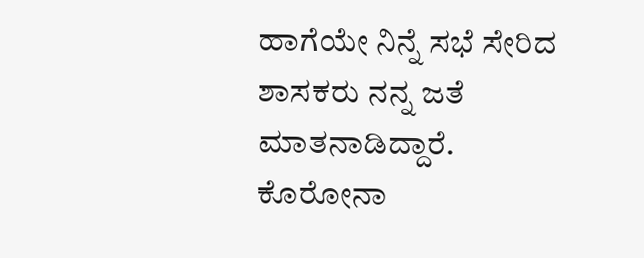ಹಾಗೆಯೇ ನಿನ್ನೆ ಸಭೆ ಸೇರಿದ ಶಾಸಕರು ನನ್ನ ಜತೆ ಮಾತನಾಡಿದ್ದಾರೆ. ಕೊರೋನಾ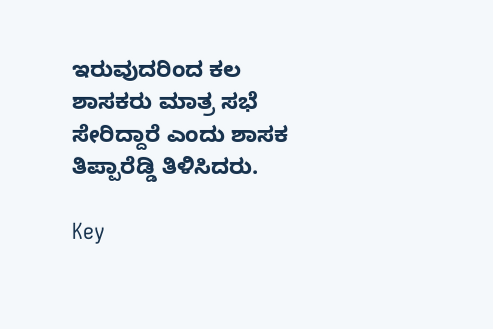ಇರುವುದರಿಂದ ಕಲ ಶಾಸಕರು ಮಾತ್ರ ಸಭೆ ಸೇರಿದ್ದಾರೆ ಎಂದು ಶಾಸಕ ತಿಪ್ಪಾರೆಡ್ಡಿ ತಿಳಿಸಿದರು.

Key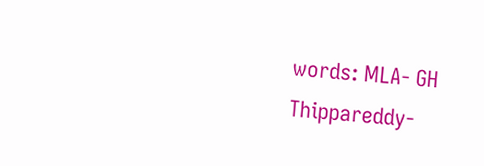words: MLA- GH Thippareddy-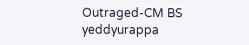Outraged-CM BS yeddyurappa